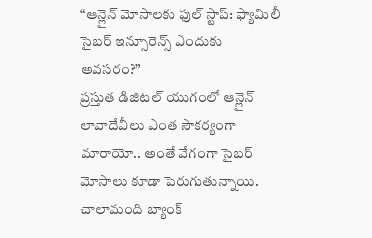“ఆన్లైన్ మోసాలకు ఫుల్ స్టాప్: ఫ్యామిలీ సైబర్ ఇన్సూరెన్స్ ఎందుకు అవసరం?”
ప్రస్తుత డిజిటల్ యుగంలో ఆన్లైన్ లావాదేవీలు ఎంత సౌకర్యంగా మారాయో.. అంతే వేగంగా సైబర్ మోసాలు కూడా పెరుగుతున్నాయి. చాలామంది బ్యాంక్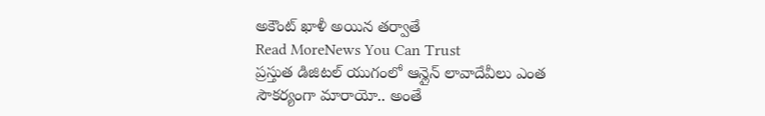అకౌంట్ ఖాళీ అయిన తర్వాతే
Read MoreNews You Can Trust
ప్రస్తుత డిజిటల్ యుగంలో ఆన్లైన్ లావాదేవీలు ఎంత సౌకర్యంగా మారాయో.. అంతే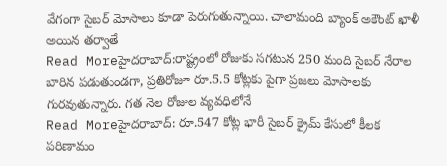వేగంగా సైబర్ మోసాలు కూడా పెరుగుతున్నాయి. చాలామంది బ్యాంక్ అకౌంట్ ఖాళీ అయిన తర్వాతే
Read Moreహైదరాబాద్:రాష్ట్రంలో రోజుకు సగటున 250 మంది సైబర్ నేరాల బారిన పడుతుండగా, ప్రతిరోజూ రూ.5.5 కోట్లకు పైగా ప్రజలు మోసాలకు గురవుతున్నారు. గత నెల రోజుల వ్యవధిలోనే
Read Moreహైదరాబాద్: రూ.547 కోట్ల భారీ సైబర్ క్రైమ్ కేసులో కీలక పరిణామం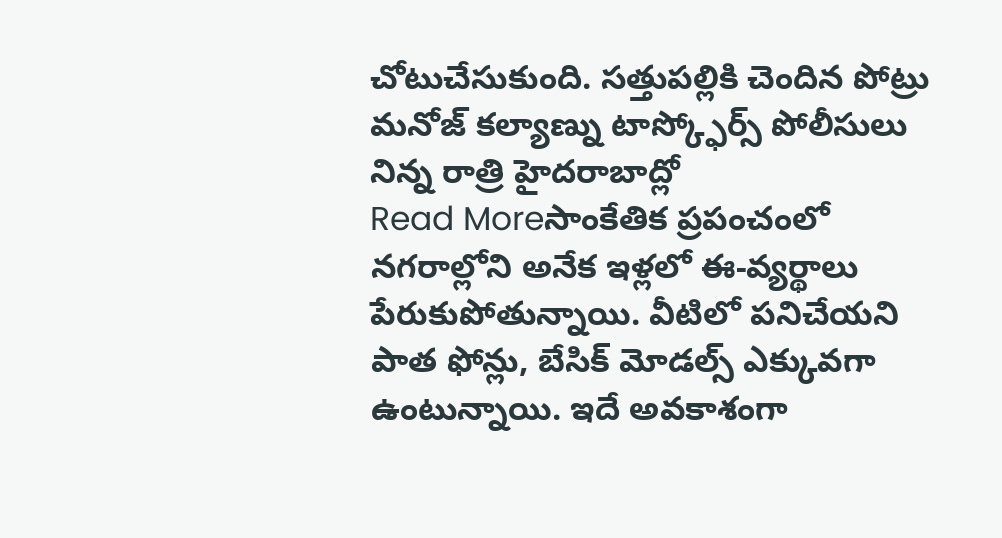చోటుచేసుకుంది. సత్తుపల్లికి చెందిన పోట్రు మనోజ్ కల్యాణ్ను టాస్క్ఫోర్స్ పోలీసులు నిన్న రాత్రి హైదరాబాద్లో
Read Moreసాంకేతిక ప్రపంచంలో నగరాల్లోని అనేక ఇళ్లలో ఈ-వ్యర్థాలు పేరుకుపోతున్నాయి. వీటిలో పనిచేయని పాత ఫోన్లు, బేసిక్ మోడల్స్ ఎక్కువగా ఉంటున్నాయి. ఇదే అవకాశంగా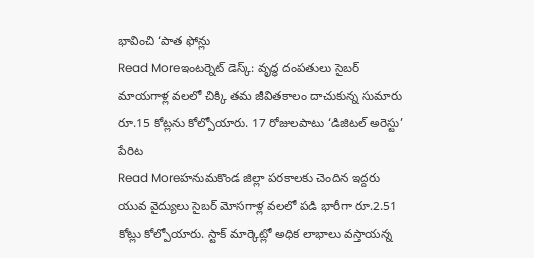భావించి ‘పాత ఫోన్లు
Read Moreఇంటర్నెట్ డెస్క్: వృద్ధ దంపతులు సైబర్ మాయగాళ్ల వలలో చిక్కి తమ జీవితకాలం దాచుకున్న సుమారు రూ.15 కోట్లను కోల్పోయారు. 17 రోజులపాటు ‘డిజిటల్ అరెస్టు’ పేరిట
Read Moreహనుమకొండ జిల్లా పరకాలకు చెందిన ఇద్దరు యువ వైద్యులు సైబర్ మోసగాళ్ల వలలో పడి భారీగా రూ.2.51 కోట్లు కోల్పోయారు. స్టాక్ మార్కెట్లో అధిక లాభాలు వస్తాయన్న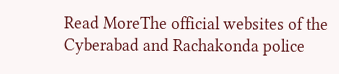Read MoreThe official websites of the Cyberabad and Rachakonda police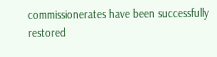commissionerates have been successfully restored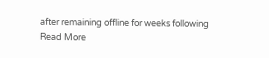after remaining offline for weeks following
Read More